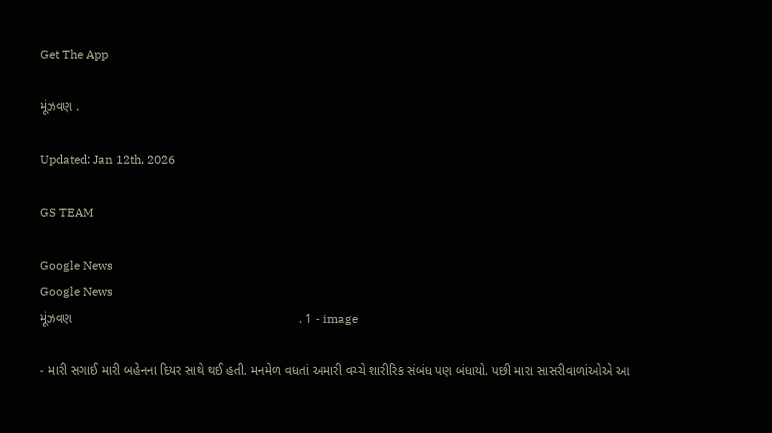Get The App

મૂંઝવણ .

Updated: Jan 12th, 2026

GS TEAM

Google News
Google News
મૂંઝવણ                                                               . 1 - image

- મારી સગાઈ મારી બહેનના દિયર સાથે થઈ હતી. મનમેળ વધતાં અમારી વચ્ચે શારીરિક સંબંધ પણ બંધાયો. પછી મારા સાસરીવાળાંઓએ આ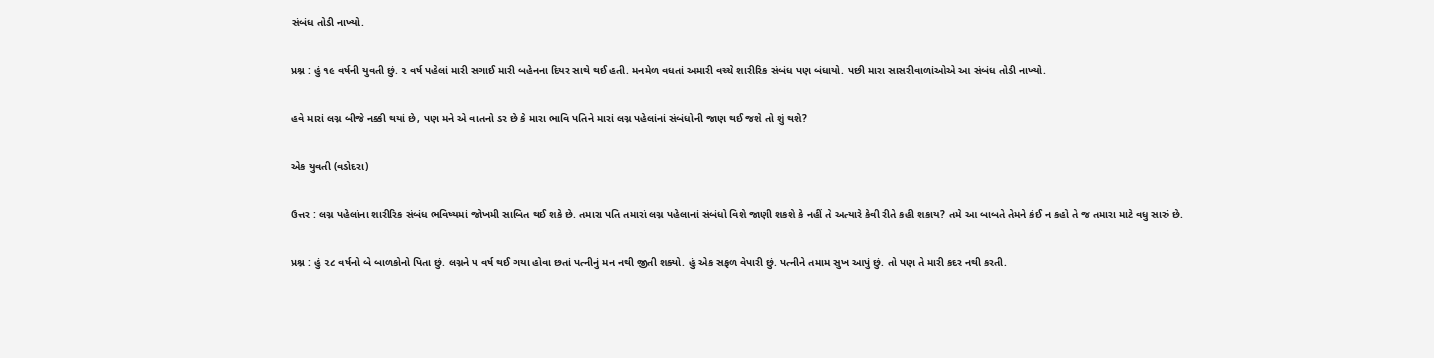સંબંધ તોડી નાખ્યો.

પ્રશ્ન : હું ૧૯ વર્ષની યુવતી છું. ૨ વર્ષ પહેલાં મારી સગાઈ મારી બહેનના દિયર સાથે થઈ હતી. મનમેળ વધતાં અમારી વચ્ચે શારીરિક સંબંધ પણ બંધાયો. પછી મારા સાસરીવાળાંઓએ આ સંબંધ તોડી નાખ્યો.

હવે મારાં લગ્ન બીજે નક્કી થયાં છે, પણ મને એ વાતનો ડર છે કે મારા ભાવિ પતિને મારાં લગ્ન પહેલાંનાં સંબંધોની જાણ થઈ જશે તો શું થશે?

એક યુવતી (વડોદરા)

ઉત્તર : લગ્ન પહેલાંના શારીરિક સંબંધ ભવિષ્યમાં જોખમી સાબિત થઈ શકે છે. તમારા પતિ તમારાં લગ્ન પહેલાનાં સંબંધો વિશે જાણી શકશે કે નહીં તે અત્યારે કેવી રીતે કહી શકાય? તમે આ બાબતે તેમને કંઈ ન કહો તે જ તમારા માટે વધુ સારું છે.

પ્રશ્ન : હું ૨૮ વર્ષનો બે બાળકોનો પિતા છું. લગ્નને ૫ વર્ષ થઈ ગયા હોવા છતાં પત્નીનું મન નથી જીતી શક્યો. હું એક સફળ વેપારી છું. પત્નીને તમામ સુખ આપું છું. તો પણ તે મારી કદર નથી કરતી.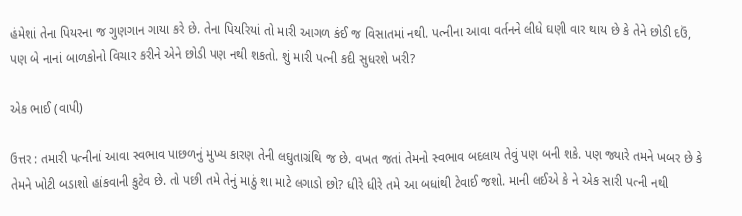હંમેશાં તેના પિયરના જ ગુણગાન ગાયા કરે છે. તેના પિયરિયાં તો મારી આગળ કંઈ જ વિસાતમાં નથી. પત્નીના આવા વર્તનને લીધે ઘણી વાર થાય છે કે તેને છોડી દઉં, પણ બે નાનાં બાળકોનો વિચાર કરીને એને છોડી પણ નથી શકતો. શું મારી પત્ની કદી સુધરશે ખરી?

એક ભાઈ (વાપી)

ઉત્તર : તમારી પત્નીનાં આવા સ્વભાવ પાછળનું મુખ્ય કારણ તેની લઘુતાગ્રંથિ જ છે. વખત જતાં તેમનો સ્વભાવ બદલાય તેવું પણ બની શકે. પણ જ્યારે તમને ખબર છે કે તેમને ખોટી બડાશો હાંકવાની કુટેવ છે. તો પછી તમે તેનું માઠું શા માટે લગાડો છો? ધીરે ધીરે તમે આ બધાંથી ટેવાઈ જશો. માની લઈએ કે ને એક સારી પત્ની નથી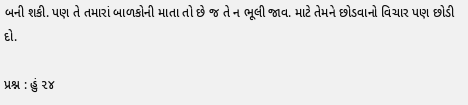બની શકી. પણ તે તમારાં બાળકોની માતા તો છે જ તે ન ભૂલી જાવ. માટે તેમને છોડવાનો વિચાર પણ છોડી દો.

પ્રશ્ન : હું ૨૪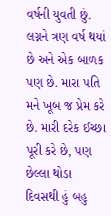વર્ષની યુવતી છું. લગ્નને ત્રણ વર્ષ થયાં છે અને એક બાળક પણ છે. મારા પતિ મને ખૂબ જ પ્રેમ કરે છે. મારી દરેક ઈચ્છા પૂરી કરે છે, પણ છેલ્લા થોડા દિવસથી હું બહુ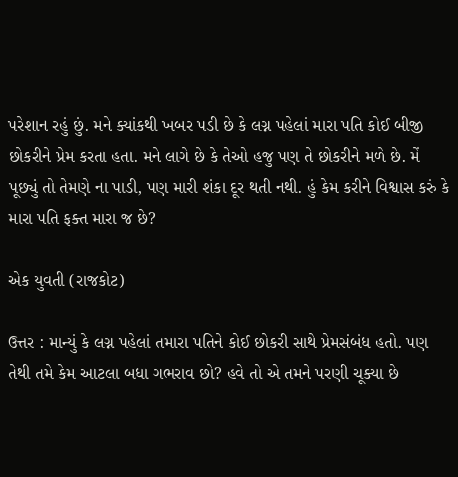પરેશાન રહું છું. મને ક્યાંકથી ખબર પડી છે કે લગ્ન પહેલાં મારા પતિ કોઈ બીજી છોકરીને પ્રેમ કરતા હતા. મને લાગે છે કે તેઓ હજુ પણ તે છોકરીને મળે છે. મેં પૂછ્યું તો તેમણે ના પાડી, પણ મારી શંકા દૂર થતી નથી. હું કેમ કરીને વિશ્વાસ કરું કે મારા પતિ ફક્ત મારા જ છે?

એક યુવતી (રાજકોટ)

ઉત્તર : માન્યું કે લગ્ન પહેલાં તમારા પતિને કોઈ છોકરી સાથે પ્રેમસંબંધ હતો. પણ તેથી તમે કેમ આટલા બધા ગભરાવ છો? હવે તો એ તમને પરણી ચૂક્યા છે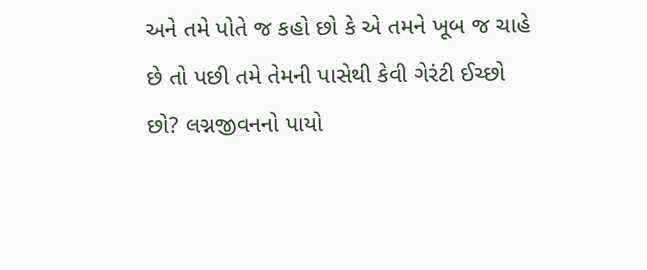અને તમે પોતે જ કહો છો કે એ તમને ખૂબ જ ચાહે છે તો પછી તમે તેમની પાસેથી કેવી ગેરંટી ઈચ્છો છો? લગ્નજીવનનો પાયો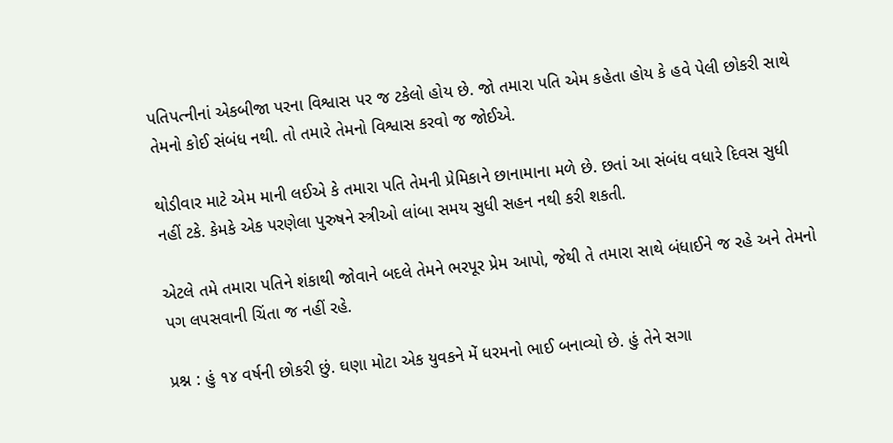પતિપત્નીનાં એકબીજા પરના વિશ્વાસ પર જ ટકેલો હોય છે. જો તમારા પતિ એમ કહેતા હોય કે હવે પેલી છોકરી સાથે તેમનો કોઈ સંબંધ નથી. તો તમારે તેમનો વિશ્વાસ કરવો જ જોઈએ.

થોડીવાર માટે એમ માની લઈએ કે તમારા પતિ તેમની પ્રેમિકાને છાનામાના મળે છે. છતાં આ સંબંધ વધારે દિવસ સુધી નહીં ટકે. કેમકે એક પરણેલા પુરુષને સ્ત્રીઓ લાંબા સમય સુધી સહન નથી કરી શકતી.

એટલે તમે તમારા પતિને શંકાથી જોવાને બદલે તેમને ભરપૂર પ્રેમ આપો, જેથી તે તમારા સાથે બંધાઈને જ રહે અને તેમનો પગ લપસવાની ચિંતા જ નહીં રહે.

પ્રશ્ન : હું ૧૪ વર્ષની છોકરી છું. ઘણા મોટા એક યુવકને મેં ધરમનો ભાઈ બનાવ્યો છે. હું તેને સગા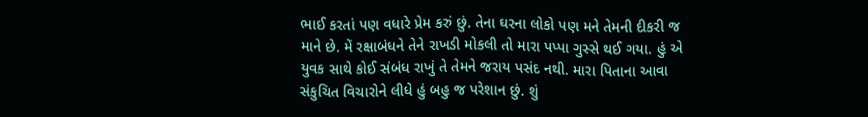ભાઈ કરતાં પણ વધારે પ્રેમ કરું છું. તેના ઘરના લોકો પણ મને તેમની દીકરી જ માને છે. મેં રક્ષાબંધને તેને રાખડી મોકલી તો મારા પપ્પા ગુસ્સે થઈ ગયા. હું એ યુવક સાથે કોઈ સંબંધ રાખું તે તેમને જરાય પસંદ નથી. મારા પિતાના આવા સંકુચિત વિચારોને લીધે હું બહુ જ પરેશાન છું. શું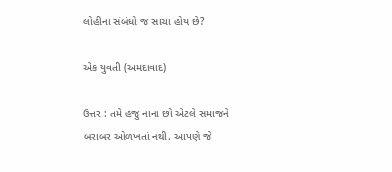લોહીના સંબંધો જ સાચા હોય છે?

એક યુવતી (અમદાવાદ)

ઉત્તર : તમે હજુ નાના છો એટલે સમાજને બરાબર ઓળખતાં નથી. આપણે જે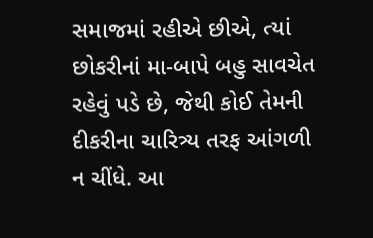સમાજમાં રહીએ છીએ, ત્યાં છોકરીનાં મા-બાપે બહુ સાવચેત રહેવું પડે છે, જેથી કોઈ તેમની દીકરીના ચારિત્ર્ય તરફ આંગળી ન ચીંધે. આ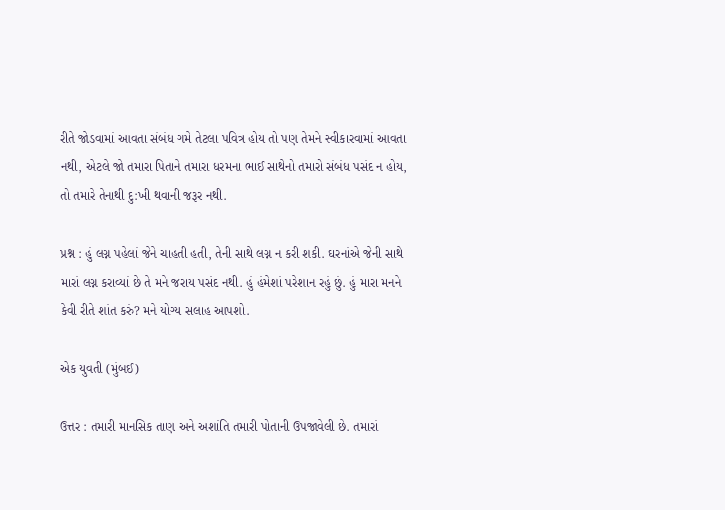રીતે જોડવામાં આવતા સંબંધ ગમે તેટલા પવિત્ર હોય તો પણ તેમને સ્વીકારવામાં આવતા નથી, એટલે જો તમારા પિતાને તમારા ધરમના ભાઈ સાથેનો તમારો સંબંધ પસંદ ન હોય, તો તમારે તેનાથી દુ:ખી થવાની જરૂર નથી.

પ્રશ્ન : હું લગ્ન પહેલાં જેને ચાહતી હતી, તેની સાથે લગ્ન ન કરી શકી. ઘરનાંએ જેની સાથે મારાં લગ્ન કરાવ્યાં છે તે મને જરાય પસંદ નથી. હું હંમેશાં પરેશાન રહું છું. હું મારા મનને કેવી રીતે શાંત કરું? મને યોગ્ય સલાહ આપશો.

એક યુવતી (મુંબઈ)

ઉત્તર : તમારી માનસિક તાણ અને અશાંતિ તમારી પોતાની ઉપજાવેલી છે. તમારાં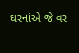ઘરનાંએ જે વર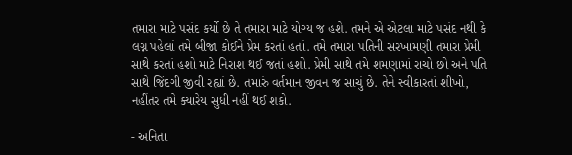તમારા માટે પસંદ કર્યો છે તે તમારા માટે યોગ્ય જ હશે. તમને એ એટલા માટે પસંદ નથી કે લગ્ન પહેલાં તમે બીજા કોઈને પ્રેમ કરતાં હતાં. તમે તમારા પતિની સરખામણી તમારા પ્રેમી સાથે કરતાં હશો માટે નિરાશ થઈ જતાં હશો. પ્રેમી સાથે તમે શમણામાં રાચો છો અને પતિ સાથે જિંદગી જીવી રહ્યાં છે. તમારું વર્તમાન જીવન જ સાચું છે. તેને સ્વીકારતાં શીખો, નહીંતર તમે ક્યારેય સુધી નહીં થઈ શકો.

- અનિતા